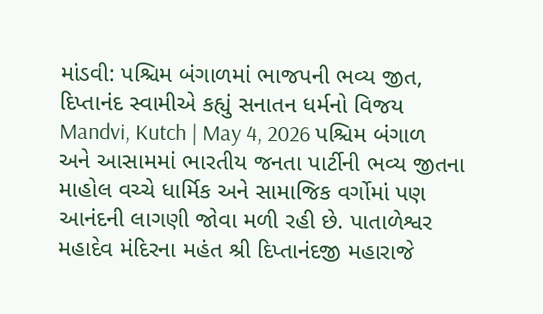માંડવી: પશ્ચિમ બંગાળમાં ભાજપની ભવ્ય જીત, દિપ્તાનંદ સ્વામીએ કહ્યું સનાતન ધર્મનો વિજય
Mandvi, Kutch | May 4, 2026 પશ્ચિમ બંગાળ અને આસામમાં ભારતીય જનતા પાર્ટીની ભવ્ય જીતના માહોલ વચ્ચે ધાર્મિક અને સામાજિક વર્ગોમાં પણ આનંદની લાગણી જોવા મળી રહી છે. પાતાળેશ્વર મહાદેવ મંદિરના મહંત શ્રી દિપ્તાનંદજી મહારાજે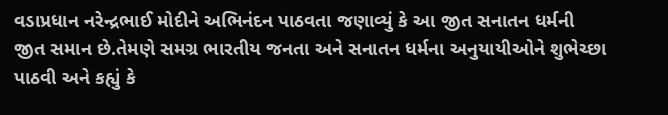વડાપ્રધાન નરેન્દ્રભાઈ મોદીને અભિનંદન પાઠવતા જણાવ્યું કે આ જીત સનાતન ધર્મની જીત સમાન છે.તેમણે સમગ્ર ભારતીય જનતા અને સનાતન ધર્મના અનુયાયીઓને શુભેચ્છા પાઠવી અને કહ્યું કે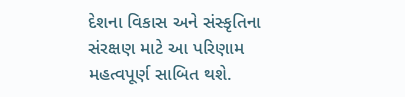દેશના વિકાસ અને સંસ્કૃતિના સંરક્ષણ માટે આ પરિણામ મહત્વપૂર્ણ સાબિત થશે.